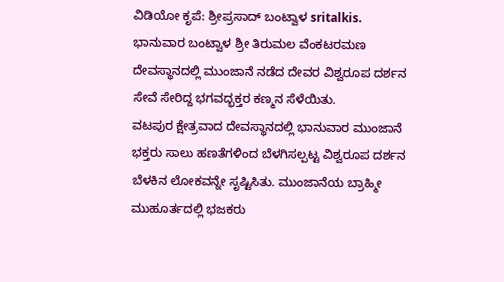ವಿಡಿಯೋ ಕೃಪೆ: ಶ್ರೀಪ್ರಸಾದ್ ಬಂಟ್ವಾಳ sritalkis.
ಭಾನುವಾರ ಬಂಟ್ವಾಳ ಶ್ರೀ ತಿರುಮಲ ವೆಂಕಟರಮಣ ದೇವಸ್ಥಾನದಲ್ಲಿ ಮುಂಜಾನೆ ನಡೆದ ದೇವರ ವಿಶ್ವರೂಪ ದರ್ಶನ ಸೇವೆ ಸೇರಿದ್ದ ಭಗವದ್ಭಕ್ತರ ಕಣ್ಮನ ಸೆಳೆಯಿತು.
ವಟಪುರ ಕ್ಷೇತ್ರವಾದ ದೇವಸ್ಥಾನದಲ್ಲಿ ಭಾನುವಾರ ಮುಂಜಾನೆ ಭಕ್ತರು ಸಾಲು ಹಣತೆಗಳಿಂದ ಬೆಳಗಿಸಲ್ಪಟ್ಟ ವಿಶ್ವರೂಪ ದರ್ಶನ ಬೆಳಕಿನ ಲೋಕವನ್ನೇ ಸೃಷ್ಟಿಸಿತು. ಮುಂಜಾನೆಯ ಬ್ರಾಹ್ಮೀ ಮುಹೂರ್ತದಲ್ಲಿ ಭಜಕರು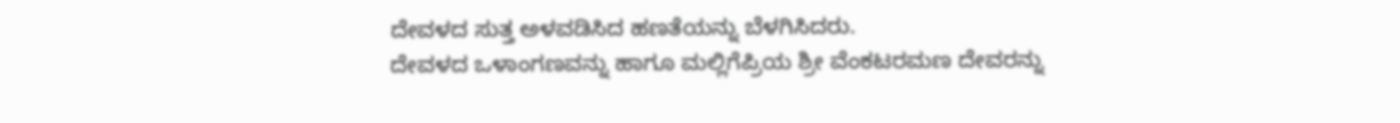ದೇವಳದ ಸುತ್ತ ಅಳವಡಿಸಿದ ಹಣತೆಯನ್ನು ಬೆಳಗಿಸಿದರು.
ದೇವಳದ ಒಳಾಂಗಣವನ್ನು ಹಾಗೂ ಮಲ್ಲಿಗೆಪ್ರಿಯ ಶ್ರೀ ವೆಂಕಟರಮಣ ದೇವರನ್ನು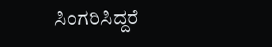ಸಿಂಗರಿಸಿದ್ದರೆ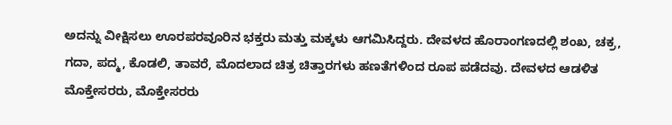ಅದನ್ನು ವೀಕ್ಷಿಸಲು ಊರಪರವೂರಿನ ಭಕ್ತರು ಮತ್ತು ಮಕ್ಕಳು ಆಗಮಿಸಿದ್ದರು. ದೇವಳದ ಹೊರಾಂಗಣದಲ್ಲಿ ಶಂಖ, ಚಕ್ರ, ಗದಾ, ಪದ್ಮ, ಕೊಡಲಿ, ತಾವರೆ, ಮೊದಲಾದ ಚಿತ್ರ ಚಿತ್ತಾರಗಳು ಹಣತೆಗಳಿಂದ ರೂಪ ಪಡೆದವು. ದೇವಳದ ಆಡಳಿತ ಮೊಕ್ತೇಸರರು, ಮೊಕ್ತೇಸರರು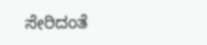ಸೇರಿದಂತೆ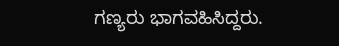ಗಣ್ಯರು ಭಾಗವಹಿಸಿದ್ದರು.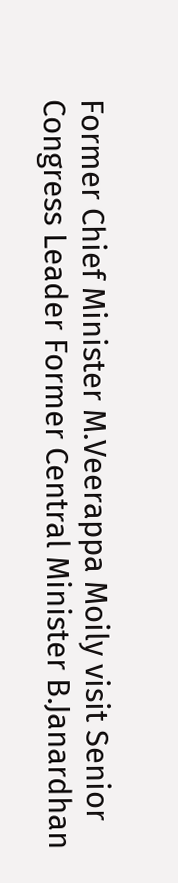Former Chief Minister M.Veerappa Moily visit Senior Congress Leader Former Central Minister B.Janardhan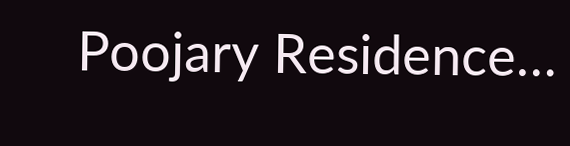Poojary Residence…